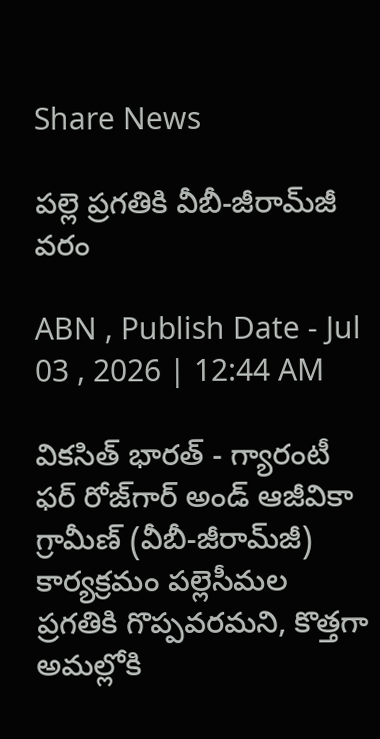Share News

పల్లె ప్రగతికి వీబీ-జీరామ్‌జీ వరం

ABN , Publish Date - Jul 03 , 2026 | 12:44 AM

వికసిత్‌ భారత్‌ - గ్యారంటీ ఫర్‌ రోజ్‌గార్‌ అండ్‌ ఆజీవికా గ్రామీణ్‌ (వీబీ-జీరామ్‌జీ) కార్యక్రమం పల్లెసీమల ప్రగతికి గొప్పవరమని, కొత్తగా అమల్లోకి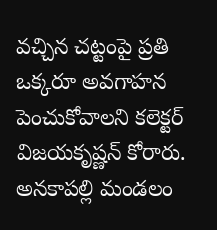వచ్చిన చట్టంపై ప్రతి ఒక్కరూ అవగాహన పెంచుకోవాలని కలెక్టర్‌ విజయకృష్ణన్‌ కోరారు. అనకాపల్లి మండలం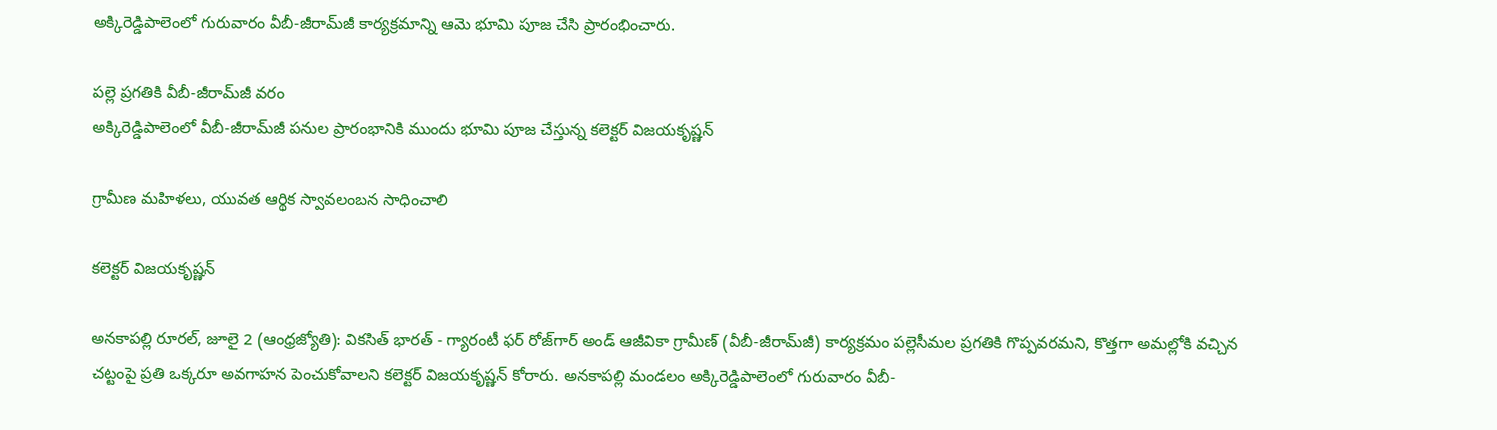అక్కిరెడ్డిపాలెంలో గురువారం వీబీ-జీరామ్‌జీ కార్యక్రమాన్ని ఆమె భూమి పూజ చేసి ప్రారంభించారు.

పల్లె ప్రగతికి వీబీ-జీరామ్‌జీ వరం
అక్కిరెడ్డిపాలెంలో వీబీ-జీరామ్‌జీ పనుల ప్రారంభానికి ముందు భూమి పూజ చేస్తున్న కలెక్టర్‌ విజయకృష్ణన్‌

గ్రామీణ మహిళలు, యువత ఆర్థిక స్వావలంబన సాధించాలి

కలెక్టర్‌ విజయకృష్ణన్‌

అనకాపల్లి రూరల్‌, జూలై 2 (ఆంధ్రజ్యోతి): వికసిత్‌ భారత్‌ - గ్యారంటీ ఫర్‌ రోజ్‌గార్‌ అండ్‌ ఆజీవికా గ్రామీణ్‌ (వీబీ-జీరామ్‌జీ) కార్యక్రమం పల్లెసీమల ప్రగతికి గొప్పవరమని, కొత్తగా అమల్లోకి వచ్చిన చట్టంపై ప్రతి ఒక్కరూ అవగాహన పెంచుకోవాలని కలెక్టర్‌ విజయకృష్ణన్‌ కోరారు. అనకాపల్లి మండలం అక్కిరెడ్డిపాలెంలో గురువారం వీబీ-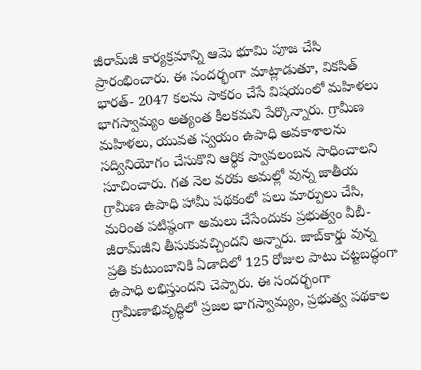జీరామ్‌జీ కార్యక్రమాన్ని ఆమె భూమి పూజ చేసి ప్రారంభించారు. ఈ సందర్భంగా మాట్లాడుతూ, వికసిత్‌ భారత్‌- 2047 కలను సాకరం చేసే విషయంలో మహిళలు భాగస్వామ్యం అత్యంత కీలకమని పేర్కొన్నారు. గ్రామీణ మహిళలు, యువత స్వయం ఉపాధి అవకాశాలను సద్వినియోగం చేసుకొని ఆర్థిక స్వావలంబన సాధించాలని సూచించారు. గత నెల వరకు అమల్లో వున్న జాతీయ గ్రామీణ ఉపాధి హామీ పథకంలో పలు మార్పులు చేసి, మరింత పటిష్ఠంగా అమలు చేసేందుకు ప్రభుత్వం వీబీ-జీరామ్‌జీని తీసుకువచ్చిందని అన్నారు. జాబ్‌కార్డు వున్న ప్రతి కుటుంబానికి ఏడాదిలో 125 రోజుల పాటు చట్టబద్ధంగా ఉపాధి లభిస్తుందని చెప్పారు. ఈ సందర్భంగా గ్రామీణాభివృద్ధిలో ప్రజల భాగస్వామ్యం, ప్రభుత్వ పథకాల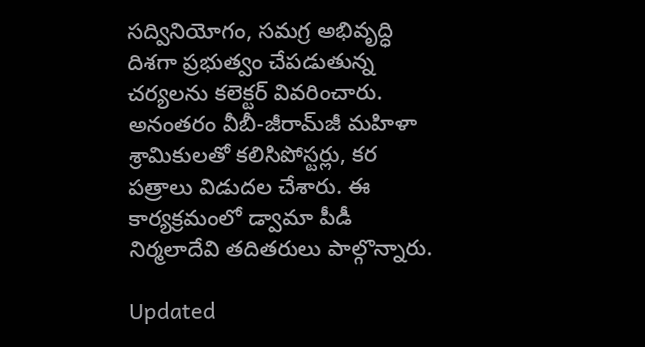సద్వినియోగం, సమగ్ర అభివృద్ధి దిశగా ప్రభుత్వం చేపడుతున్న చర్యలను కలెక్టర్‌ వివరించారు. అనంతరం వీబీ-జీరామ్‌జీ మహిళా శ్రామికులతో కలిసిపోస్టర్లు, కర పత్రాలు విడుదల చేశారు. ఈ కార్యక్రమంలో డ్వామా పీడీ నిర్మలాదేవి తదితరులు పాల్గొన్నారు.

Updated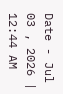Date - Jul 03 , 2026 | 12:44 AM